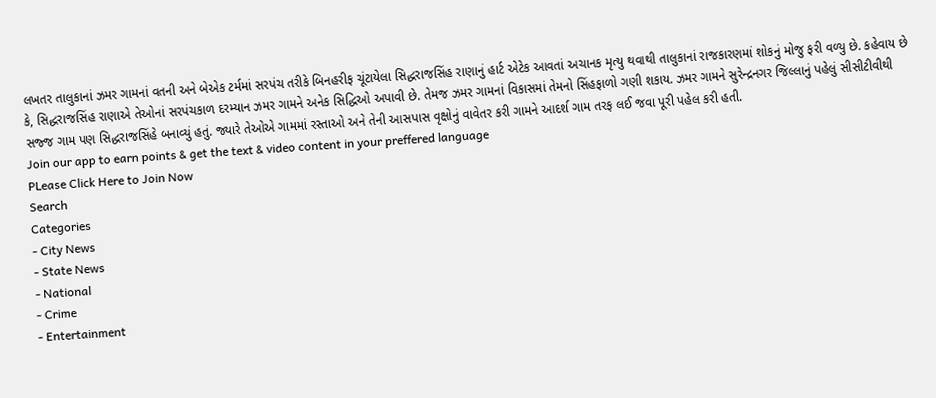લખતર તાલુકાનાં ઝમર ગામનાં વતની અને બેએક ટર્મમાં સરપંચ તરીકે બિનહરીફ ચૂંટાયેલા સિદ્ધરાજસિંહ રાણાનું હાર્ટ એટેક આવતાં અચાનક મૃત્યુ થવાથી તાલુકાનાં રાજકારણમાં શોકનું મોજુ ફરી વળ્યુ છે. કહેવાય છે કે, સિદ્ધરાજસિંહ રાણાએ તેઓનાં સરપંચકાળ દરમ્યાન ઝમર ગામને અનેક સિદ્ધિઓ અપાવી છે. તેમજ ઝમર ગામનાં વિકાસમાં તેમનો સિંહફાળો ગણી શકાય. ઝમર ગામને સુરેન્દ્રનગર જિલ્લાનું પહેલું સીસીટીવીથી સજ્જ ગામ પણ સિદ્ધરાજસિંહે બનાવ્યું હતું. જ્યારે તેઓએ ગામમાં રસ્તાઓ અને તેની આસપાસ વૃક્ષોનું વાવેતર કરી ગામને આદર્શ ગામ તરફ લઈ જવા પૂરી પહેલ કરી હતી.
Join our app to earn points & get the text & video content in your preffered language
PLease Click Here to Join Now
Search
Categories
- City News
- State News
- National
- Crime
- Entertainment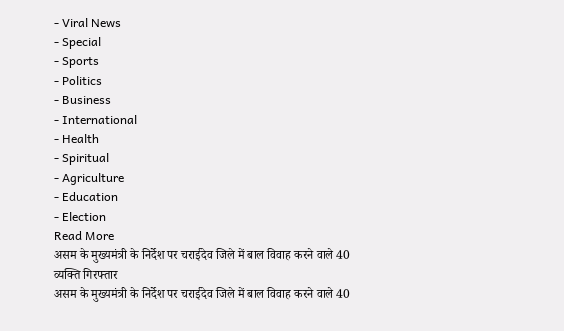- Viral News
- Special
- Sports
- Politics
- Business
- International
- Health
- Spiritual
- Agriculture
- Education
- Election
Read More
असम के मुख्यमंत्री के निर्देश पर चराईदेव जिले में बाल विवाह करने वाले 40 व्यक्ति गिरफ्तार
असम के मुख्यमंत्री के निर्देश पर चराईदेव जिले में बाल विवाह करने वाले 40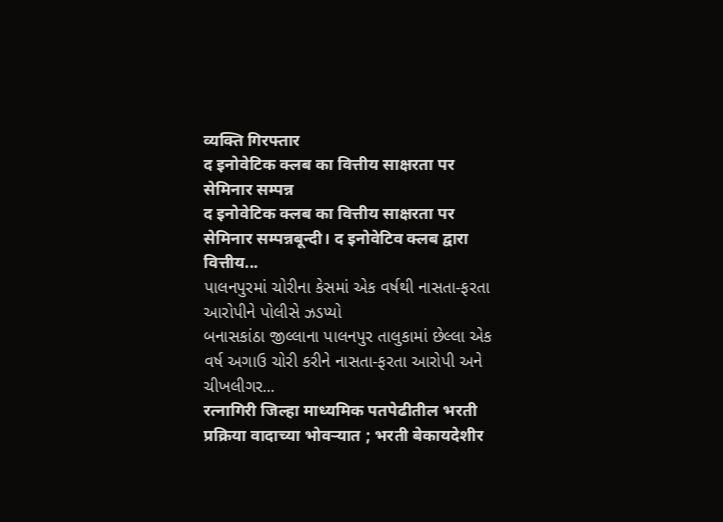व्यक्ति गिरफ्तार
द इनोवेटिक क्लब का वित्तीय साक्षरता पर सेमिनार सम्पन्न
द इनोवेटिक क्लब का वित्तीय साक्षरता पर सेमिनार सम्पन्नबून्दी। द इनोवेटिव क्लब द्वारा वित्तीय...
પાલનપુરમાં ચોરીના કેસમાં એક વર્ષથી નાસતા-ફરતા આરોપીને પોલીસે ઝડપ્યો
બનાસકાંઠા જીલ્લાના પાલનપુર તાલુકામાં છેલ્લા એક વર્ષ અગાઉ ચોરી કરીને નાસતા-ફરતા આરોપી અને ચીખલીગર...
रत्नागिरी जिल्हा माध्यमिक पतपेढीतील भरती प्रक्रिया वादाच्या भोवऱ्यात ; भरती बेकायदेशीर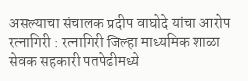असल्याचा संचालक प्रदीप वाघोदे यांचा आरोप
रत्नागिरी : रत्नागिरी जिल्हा माध्यमिक शाळा सेवक सहकारी पतपेढीमध्ये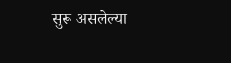सुरू असलेल्या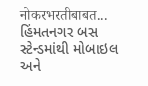नोकरभरतीबाबत...
હિંમતનગર બસ સ્ટેન્ડમાંથી મોબાઇલ અને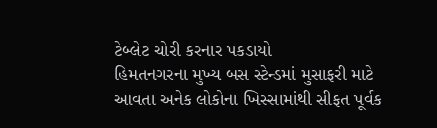ટેબ્લેટ ચોરી કરનાર પકડાયો
હિમતનગરના મુખ્ય બસ સ્ટેન્ડમાં મુસાફરી માટે આવતા અનેક લોકોના ખિસ્સામાંથી સીફત પૂર્વક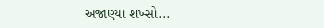અજાણ્યા શખ્સો...